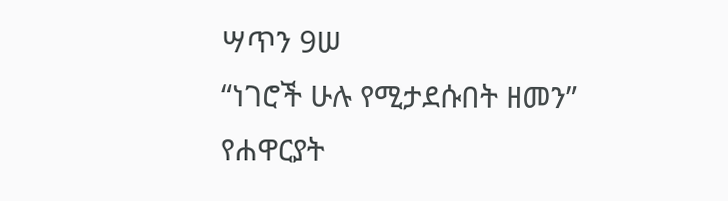ሣጥን 9ሠ
“ነገሮች ሁሉ የሚታደሱበት ዘመን”
የሐዋርያት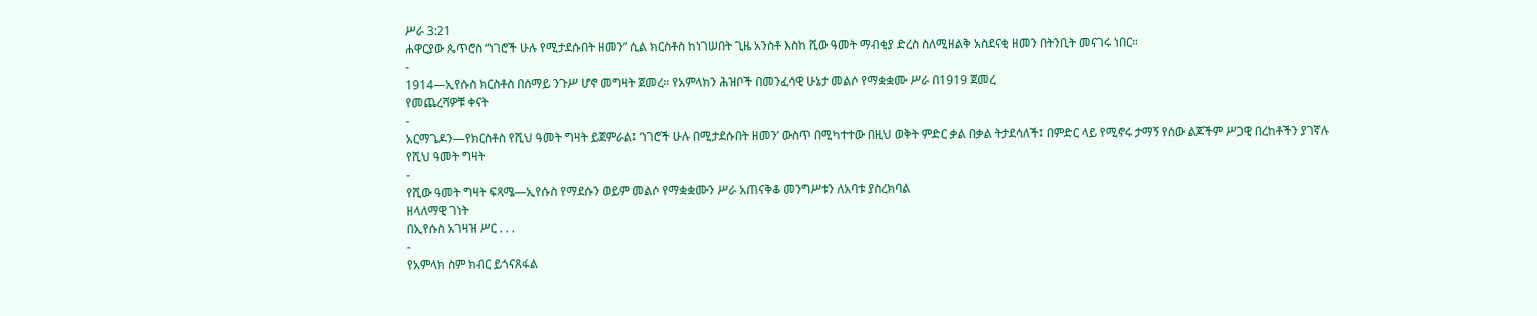ሥራ 3:21
ሐዋርያው ጴጥሮስ “ነገሮች ሁሉ የሚታደሱበት ዘመን” ሲል ክርስቶስ ከነገሠበት ጊዜ አንስቶ እስከ ሺው ዓመት ማብቂያ ድረስ ስለሚዘልቅ አስደናቂ ዘመን በትንቢት መናገሩ ነበር።
-
1914—ኢየሱስ ክርስቶስ በሰማይ ንጉሥ ሆኖ መግዛት ጀመረ። የአምላክን ሕዝቦች በመንፈሳዊ ሁኔታ መልሶ የማቋቋሙ ሥራ በ1919 ጀመረ
የመጨረሻዎቹ ቀናት
-
አርማጌዶን—የክርስቶስ የሺህ ዓመት ግዛት ይጀምራል፤ ‘ነገሮች ሁሉ በሚታደሱበት ዘመን’ ውስጥ በሚካተተው በዚህ ወቅት ምድር ቃል በቃል ትታደሳለች፤ በምድር ላይ የሚኖሩ ታማኝ የሰው ልጆችም ሥጋዊ በረከቶችን ያገኛሉ
የሺህ ዓመት ግዛት
-
የሺው ዓመት ግዛት ፍጻሜ—ኢየሱስ የማደሱን ወይም መልሶ የማቋቋሙን ሥራ አጠናቅቆ መንግሥቱን ለአባቱ ያስረክባል
ዘላለማዊ ገነት
በኢየሱስ አገዛዝ ሥር . . .
-
የአምላክ ስም ክብር ይጎናጸፋል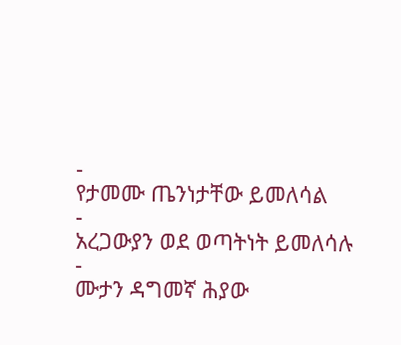-
የታመሙ ጤንነታቸው ይመለሳል
-
አረጋውያን ወደ ወጣትነት ይመለሳሉ
-
ሙታን ዳግመኛ ሕያው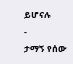ይሆናሉ
-
ታማኝ የሰው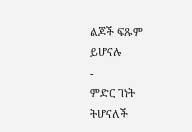ልጆች ፍጹም ይሆናሉ
-
ምድር ገነት ትሆናለች